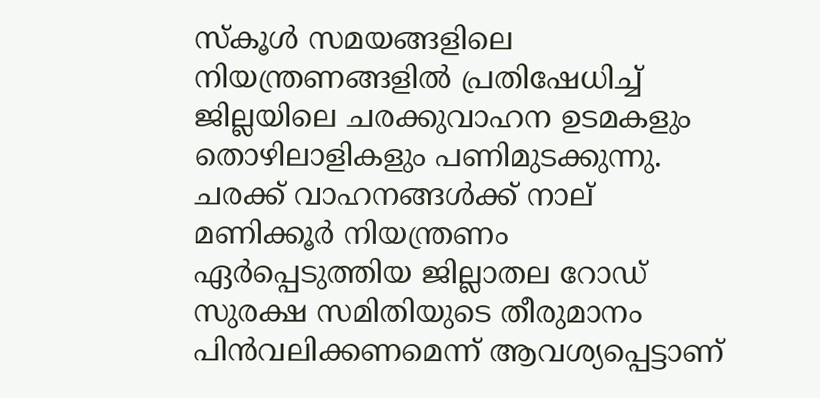സ്‌കൂള്‍ സമയങ്ങളിലെ നിയന്ത്രണങ്ങളില്‍ പ്രതിഷേധിച്ച് ജില്ലയിലെ ചരക്കുവാഹന ഉടമകളും തൊഴിലാളികളും പണിമുടക്കുന്നു. ചരക്ക് വാഹനങ്ങള്‍ക്ക് നാല് മണിക്കൂര്‍ നിയന്ത്രണം ഏര്‍പ്പെടുത്തിയ ജില്ലാതല റോഡ് സുരക്ഷ സമിതിയുടെ തീരുമാനം പിന്‍വലിക്കണമെന്ന് ആവശ്യപ്പെട്ടാണ്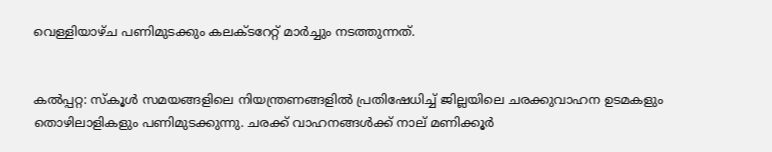വെള്ളിയാഴ്ച പണിമുടക്കും കലക്ടറേറ്റ് മാര്‍ച്ചും നടത്തുന്നത്.


കല്‍പ്പറ്റ: സ്‌കൂള്‍ സമയങ്ങളിലെ നിയന്ത്രണങ്ങളില്‍ പ്രതിഷേധിച്ച് ജില്ലയിലെ ചരക്കുവാഹന ഉടമകളും തൊഴിലാളികളും പണിമുടക്കുന്നു. ചരക്ക് വാഹനങ്ങള്‍ക്ക് നാല് മണിക്കൂര്‍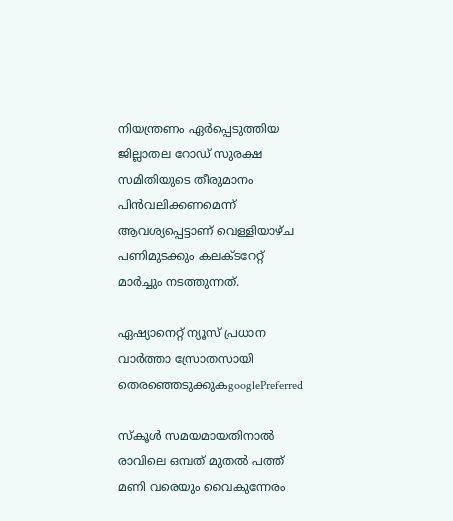നിയന്ത്രണം ഏര്‍പ്പെടുത്തിയ ജില്ലാതല റോഡ് സുരക്ഷ സമിതിയുടെ തീരുമാനം പിന്‍വലിക്കണമെന്ന് ആവശ്യപ്പെട്ടാണ് വെള്ളിയാഴ്ച പണിമുടക്കും കലക്ടറേറ്റ് മാര്‍ച്ചും നടത്തുന്നത്.

ഏഷ്യാനെറ്റ് ന്യൂസ് പ്രധാന വാർത്താ സ്രോതസായി തെരഞ്ഞെടുക്കുകgooglePreferred

സ്‌കൂള്‍ സമയമായതിനാല്‍ രാവിലെ ഒമ്പത് മുതല്‍ പത്ത് മണി വരെയും വൈകുന്നേരം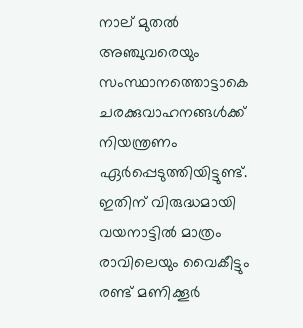നാല് മുതല്‍ അഞ്ചുവരെയും സംസ്ഥാനത്തൊട്ടാകെ ചരക്കുവാഹനങ്ങള്‍ക്ക് നിയന്ത്രണം ഏര്‍പ്പെടുത്തിയിട്ടുണ്ട്. ഇതിന് വിരുദ്ധമായി വയനാട്ടില്‍ മാത്രം രാവിലെയും വൈകീട്ടും രണ്ട് മണിക്കൂര്‍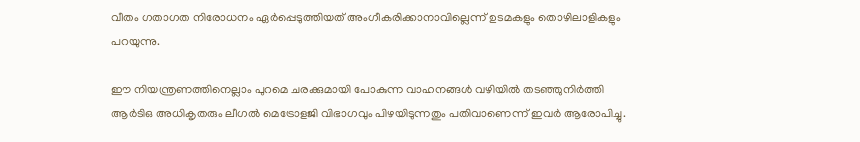വീതം ഗതാഗത നിരോധനം ഏര്‍പ്പെടുത്തിയത് അംഗീകരിക്കാനാവില്ലെന്ന് ഉടമകളും തൊഴിലാളികളും പറയുന്നു.

ഈ നിയന്ത്രണത്തിനെല്ലാം പുറമെ ചരക്കുമായി പോകുന്ന വാഹനങ്ങള്‍ വഴിയില്‍ തടഞ്ഞുനിര്‍ത്തി ആര്‍ടിഒ അധികൃതരും ലീഗല്‍ മെട്രോളജി വിഭാഗവും പിഴയിടുന്നതും പതിവാണെന്ന് ഇവര്‍ ആരോപിച്ചു.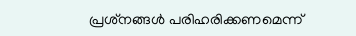പ്രശ്‌നങ്ങള്‍ പരിഹരിക്കണമെന്ന്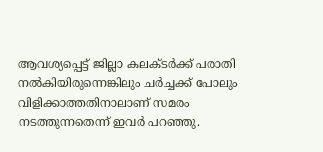ആവശ്യപ്പെട്ട് ജില്ലാ കലക്ടര്‍ക്ക് പരാതി നല്‍കിയിരുന്നെങ്കിലും ചര്‍ച്ചക്ക് പോലും വിളിക്കാത്തതിനാലാണ് സമരം നടത്തുന്നതെന്ന് ഇവര്‍ പറഞ്ഞു.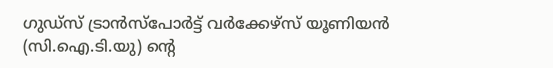ഗുഡ്‌സ് ട്രാന്‍സ്‌പോര്‍ട്ട് വര്‍ക്കേഴ്‌സ് യൂണിയന്‍ (സി.ഐ.ടി.യു) ന്‍റെ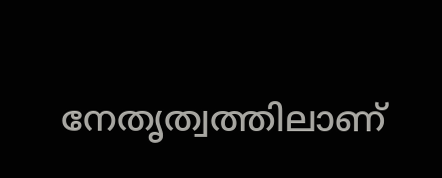നേതൃത്വത്തിലാണ്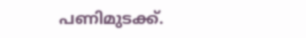പണിമുടക്ക്.